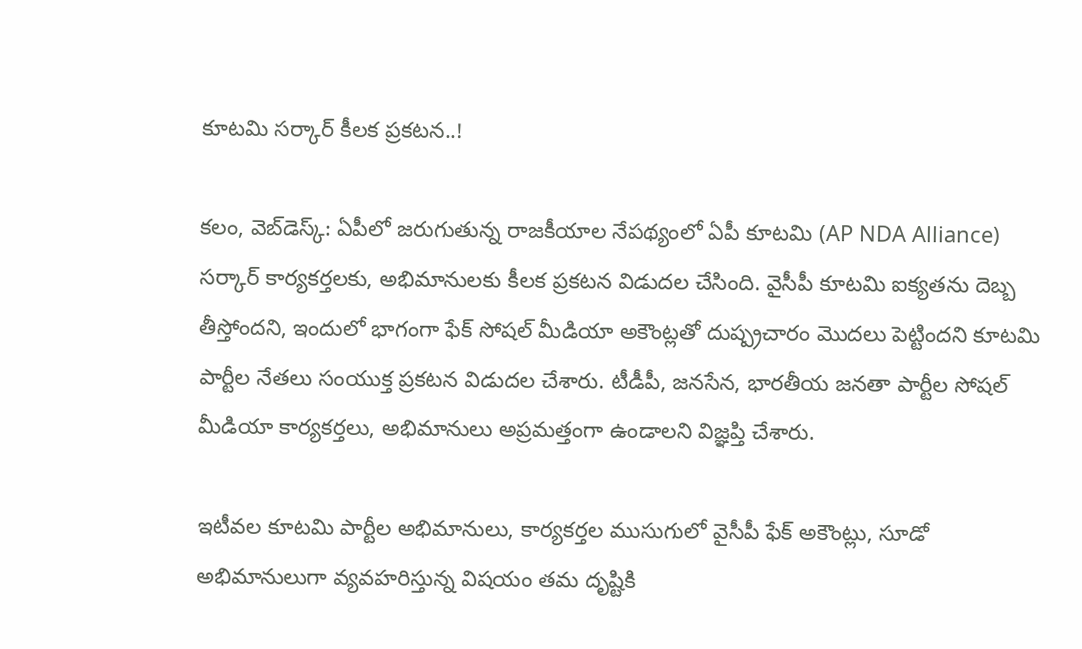కూట‌మి స‌ర్కార్ కీల‌క ప్ర‌క‌ట‌న‌..!

క‌లం, వెబ్‌డెస్క్‌: ఏపీలో జ‌రుగుతున్న రాజ‌కీయాల నేప‌థ్యంలో ఏపీ కూట‌మి (AP NDA Alliance) స‌ర్కార్ కార్య‌క‌ర్త‌ల‌కు, అభిమానుల‌కు కీల‌క ప్ర‌క‌ట‌న విడుద‌ల చేసింది. వైసీపీ కూట‌మి ఐక్య‌త‌ను దెబ్బ తీస్తోంద‌ని, ఇందులో భాగంగా ఫేక్ సోష‌ల్ మీడియా అకౌంట్ల‌తో దుష్ప్ర‌చారం మొద‌లు పెట్టింద‌ని కూటమి పార్టీల నేత‌లు సంయుక్త ప్ర‌క‌ట‌న విడుద‌ల చేశారు. టీడీపీ, జనసేన, భారతీయ జనతా పార్టీల సోషల్ మీడియా కార్యకర్తలు, అభిమానులు అప్ర‌మ‌త్తంగా ఉండాల‌ని విజ్ఞప్తి చేశారు.

ఇటీవల కూట‌మి పార్టీల అభిమానులు, కార్యకర్తల ముసుగులో వైసీపీ ఫేక్ అకౌంట్లు, సూడో అభిమానులుగా వ్యవహరిస్తున్న విషయం త‌మ‌ దృష్టికి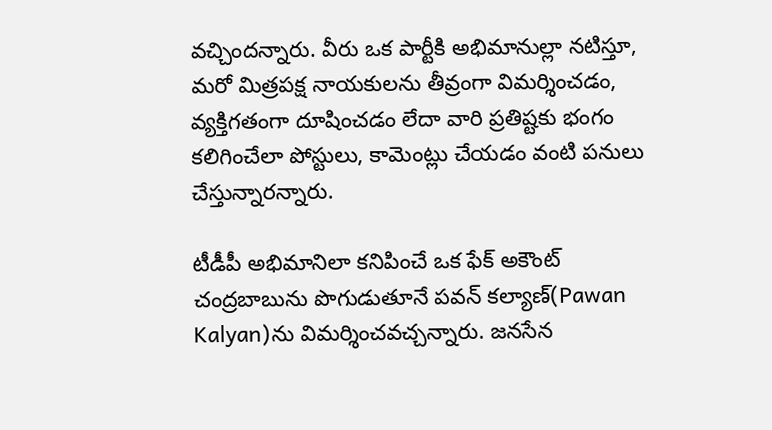వచ్చింద‌న్నారు. వీరు ఒక పార్టీకి అభిమానుల్లా నటిస్తూ, మరో మిత్రపక్ష నాయకులను తీవ్రంగా విమర్శించడం, వ్యక్తిగతంగా దూషించడం లేదా వారి ప్రతిష్టకు భంగం కలిగించేలా పోస్టులు, కామెంట్లు చేయ‌డం వంటి ప‌నులు చేస్తున్నార‌న్నారు.

టీడీపీ అభిమానిలా కనిపించే ఒక ఫేక్ అకౌంట్ చంద్రబాబును పొగుడుతూనే పవన్ కల్యాణ్‌(Pawan Kalyan)ను విమర్శించవచ్చన్నారు. జనసేన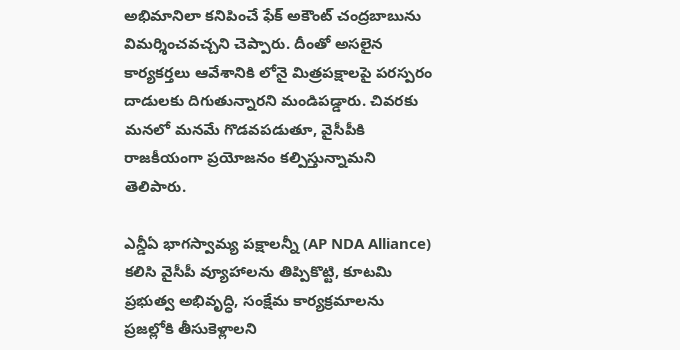అభిమానిలా కనిపించే ఫేక్ అకౌంట్ చంద్రబాబును విమర్శించవచ్చని చెప్పారు. దీంతో అసలైన కార్యకర్తలు ఆవేశానికి లోనై మిత్రపక్షాలపై పరస్పరం దాడులకు దిగుతున్నార‌ని మండిప‌డ్డారు. చివరకు మనలో మనమే గొడవపడుతూ, వైసీపీకి రాజకీయంగా ప్రయోజనం కల్పిస్తున్నామ‌ని తెలిపారు.

ఎన్డీఏ భాగస్వామ్య పక్షాలన్నీ (AP NDA Alliance) కలిసి వైసీపీ వ్యూహాలను తిప్పికొట్టి, కూటమి ప్రభుత్వ అభివృద్ధి, సంక్షేమ కార్యక్రమాలను ప్రజల్లోకి తీసుకెళ్లాల‌ని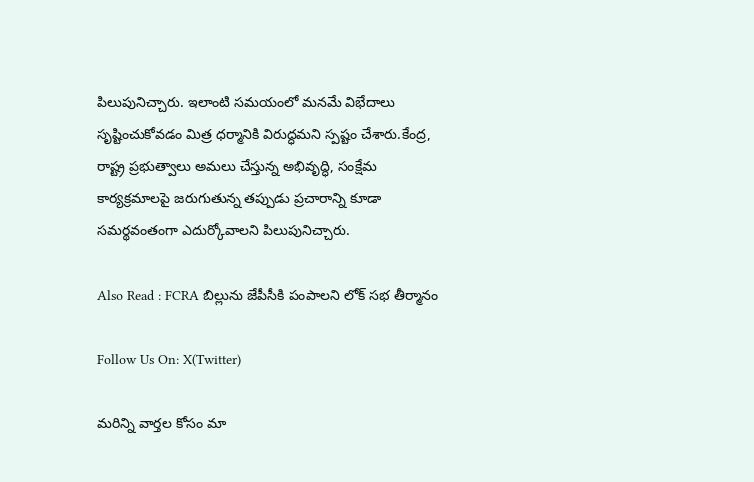పిలుపునిచ్చారు. ఇలాంటి స‌మ‌యంలో మనమే విభేదాలు సృష్టించుకోవడం మిత్ర ధర్మానికి విరుద్ధమ‌ని స్ప‌ష్టం చేశారు.కేంద్ర, రాష్ట్ర ప్రభుత్వాలు అమలు చేస్తున్న అభివృద్ధి, సంక్షేమ కార్యక్రమాలపై జరుగుతున్న తప్పుడు ప్రచారాన్ని కూడా సమర్థవంతంగా ఎదుర్కోవాల‌ని పిలుపునిచ్చారు.

Also Read : FCRA బిల్లును జేపీసీకి పంపాలని లోక్ సభ తీర్మానం

Follow Us On: X(Twitter)

మ‌రిన్ని వార్త‌ల కోసం మా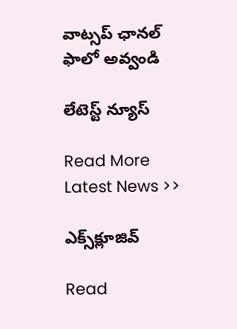వాట్స‌ప్ ఛాన‌ల్ ఫాలో అవ్వండి

లేటెస్ట్ న్యూస్‌

Read More Latest News >>

ఎక్స్‌క్లూజివ్‌

Read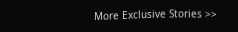More Exclusive Stories >>